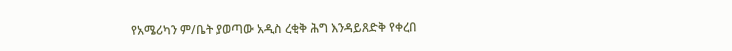የአሜሪካን ም/ቤት ያወጣው አዲስ ረቂቅ ሕግ እንዳይጸድቅ የቀረበ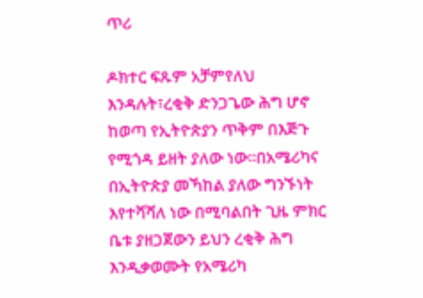ጥሪ

ዶክተር ፍጹም አቻምየለህ እንዳሉት፣ረቂቅ ድንጋጌው ሕግ ሆኖ ከወጣ የኢትዮጵያን ጥቅም በእጅጉ የሚጎዳ ይዘት ያለው ነው።በአሜሪካና በኢትዮጵያ መኻከል ያለው ግንኙነት እየተሻሻለ ነው በሚባልበት ጊዜ ምክር ቤቱ ያዘጋጀውን ይህን ረቂቅ ሕግ እንዲቃወሙት የአሜሪካ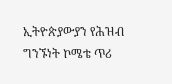ኢትዮጵያውያን የሕዝብ ግንኙነት ኮሜቴ ጥሪ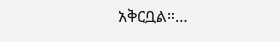አቅርቧል።…